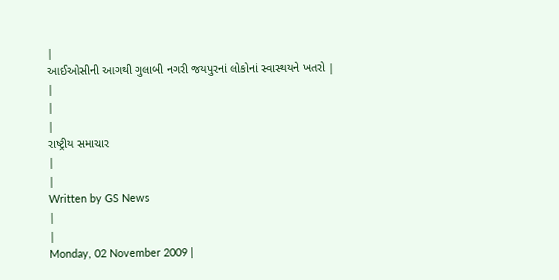|
આઈઓસીની આગથી ગુલાબી નગરી જયપુરનાં લોકોનાં સ્વાસ્થયને ખતરો |
|
|
|
રાષ્ટ્રીય સમાચાર
|
|
Written by GS News
|
|
Monday, 02 November 2009 |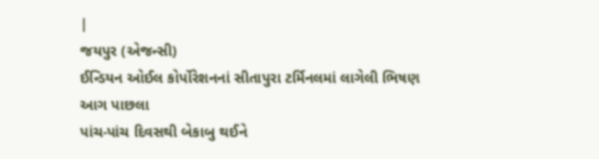|
જયપુર (એજન્સી)
ઈન્ડિયન ઓઈલ કોર્પોરેશનનાં સીતાપુરા ટર્મિનલમાં લાગેલી ભિષણ આગ પાછલા
પાંચ-પાંચ દિવસથી બેકાબુ થઈને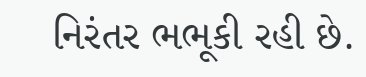નિરંતર ભભૂકી રહી છે.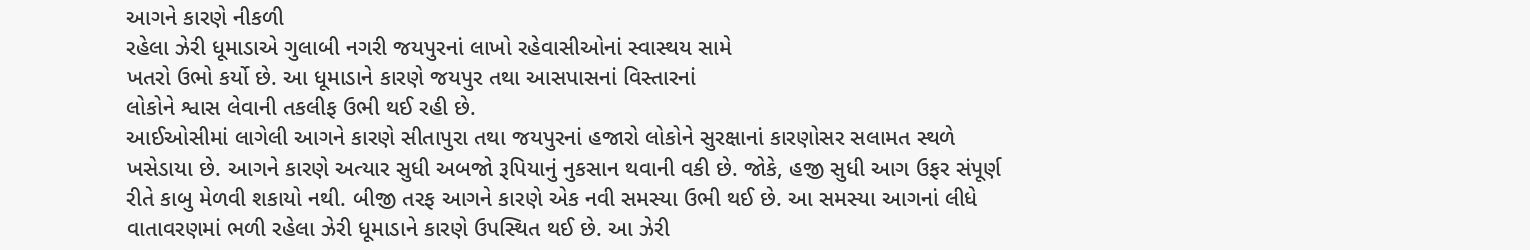આગને કારણે નીકળી
રહેલા ઝેરી ધૂમાડાએ ગુલાબી નગરી જયપુરનાં લાખો રહેવાસીઓનાં સ્વાસ્થય સામે
ખતરો ઉભો કર્યો છે. આ ધૂમાડાને કારણે જયપુર તથા આસપાસનાં વિસ્તારનાં
લોકોને શ્વાસ લેવાની તકલીફ ઉભી થઈ રહી છે.
આઈઓસીમાં લાગેલી આગને કારણે સીતાપુરા તથા જયપુરનાં હજારો લોકોને સુરક્ષાનાં કારણોસર સલામત સ્થળે ખસેડાયા છે. આગને કારણે અત્યાર સુધી અબજો રૂપિયાનું નુકસાન થવાની વકી છે. જોકે, હજી સુધી આગ ઉફર સંપૂર્ણ રીતે કાબુ મેળવી શકાયો નથી. બીજી તરફ આગને કારણે એક નવી સમસ્યા ઉભી થઈ છે. આ સમસ્યા આગનાં લીધે વાતાવરણમાં ભળી રહેલા ઝેરી ધૂમાડાને કારણે ઉપસ્થિત થઈ છે. આ ઝેરી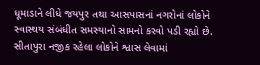ધૂમાડાને લીધે જયપુર તથા આસપાસનાં નગરોનાં લોકોને સ્વાસ્થય સંબંધીત સમસ્યાનો સામનો કરવો પડી રહ્યો છે. સીતાપુરા નજીક રહેલા લોકોને શ્વાસ લેવામાં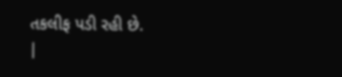તકલીફ પડી રહી છે.
|